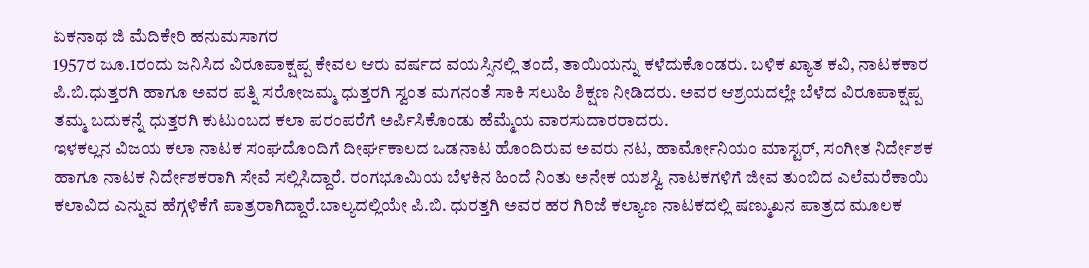ಏಕನಾಥ ಜಿ ಮೆದಿಕೇರಿ ಹನುಮಸಾಗರ
1957ರ ಜೂ.1ರಂದು ಜನಿಸಿದ ವಿರೂಪಾಕ್ಷಪ್ಪ ಕೇವಲ ಆರು ವರ್ಷದ ವಯಸ್ಸಿನಲ್ಲಿ ತಂದೆ, ತಾಯಿಯನ್ನು ಕಳೆದುಕೊಂಡರು. ಬಳಿಕ ಖ್ಯಾತ ಕವಿ, ನಾಟಕಕಾರ ಪಿ.ಬಿ.ಧುತ್ತರಗಿ ಹಾಗೂ ಅವರ ಪತ್ನಿ ಸರೋಜಮ್ಮ ಧುತ್ತರಗಿ ಸ್ವಂತ ಮಗನಂತೆ ಸಾಕಿ ಸಲುಹಿ ಶಿಕ್ಷಣ ನೀಡಿದರು. ಅವರ ಆಶ್ರಯದಲ್ಲೇ ಬೆಳೆದ ವಿರೂಪಾಕ್ಷಪ್ಪ ತಮ್ಮ ಬದುಕನ್ನೆ ಧುತ್ತರಗಿ ಕುಟುಂಬದ ಕಲಾ ಪರಂಪರೆಗೆ ಅರ್ಪಿಸಿಕೊಂಡು ಹೆಮ್ಮೆಯ ವಾರಸುದಾರರಾದರು.
ಇಳಕಲ್ಲನ ವಿಜಯ ಕಲಾ ನಾಟಕ ಸಂಘದೊಂದಿಗೆ ದೀರ್ಘಕಾಲದ ಒಡನಾಟ ಹೊಂದಿರುವ ಅವರು ನಟ, ಹಾರ್ಮೋನಿಯಂ ಮಾಸ್ಟರ್, ಸಂಗೀತ ನಿರ್ದೇಶಕ ಹಾಗೂ ನಾಟಕ ನಿರ್ದೇಶಕರಾಗಿ ಸೇವೆ ಸಲ್ಲಿಸಿದ್ದಾರೆ. ರಂಗಭೂಮಿಯ ಬೆಳಕಿನ ಹಿಂದೆ ನಿಂತು ಅನೇಕ ಯಶಸ್ವಿ ನಾಟಕಗಳಿಗೆ ಜೀವ ತುಂಬಿದ ಎಲೆಮರೆಕಾಯಿ ಕಲಾವಿದ ಎನ್ನುವ ಹೆಗ್ಗಳಿಕೆಗೆ ಪಾತ್ರರಾಗಿದ್ದಾರೆ.ಬಾಲ್ಯದಲ್ಲಿಯೇ ಪಿ.ಬಿ. ಧುರತ್ತಗಿ ಅವರ ಹರ ಗಿರಿಜೆ ಕಲ್ಯಾಣ ನಾಟಕದಲ್ಲಿ ಷಣ್ಮುಖನ ಪಾತ್ರದ ಮೂಲಕ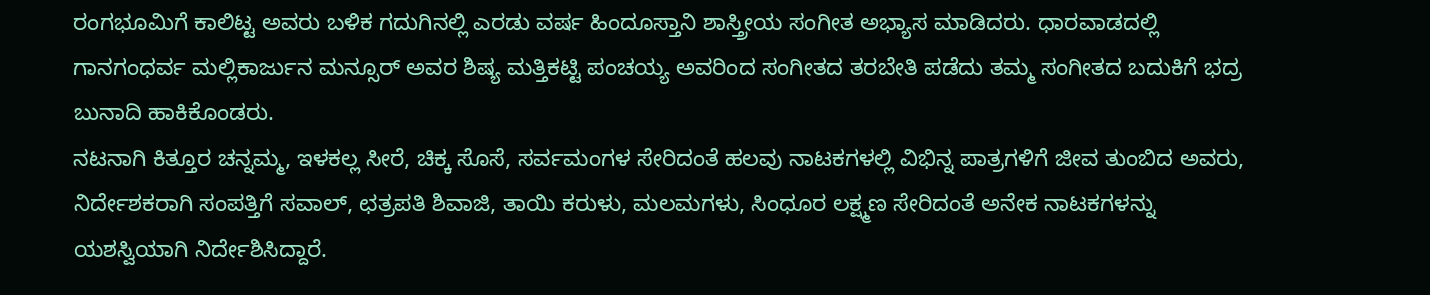ರಂಗಭೂಮಿಗೆ ಕಾಲಿಟ್ಟ ಅವರು ಬಳಿಕ ಗದುಗಿನಲ್ಲಿ ಎರಡು ವರ್ಷ ಹಿಂದೂಸ್ತಾನಿ ಶಾಸ್ತ್ರೀಯ ಸಂಗೀತ ಅಭ್ಯಾಸ ಮಾಡಿದರು. ಧಾರವಾಡದಲ್ಲಿ ಗಾನಗಂಧರ್ವ ಮಲ್ಲಿಕಾರ್ಜುನ ಮನ್ಸೂರ್ ಅವರ ಶಿಷ್ಯ ಮತ್ತಿಕಟ್ಟಿ ಪಂಚಯ್ಯ ಅವರಿಂದ ಸಂಗೀತದ ತರಬೇತಿ ಪಡೆದು ತಮ್ಮ ಸಂಗೀತದ ಬದುಕಿಗೆ ಭದ್ರ ಬುನಾದಿ ಹಾಕಿಕೊಂಡರು.
ನಟನಾಗಿ ಕಿತ್ತೂರ ಚನ್ನಮ್ಮ, ಇಳಕಲ್ಲ ಸೀರೆ, ಚಿಕ್ಕ ಸೊಸೆ, ಸರ್ವಮಂಗಳ ಸೇರಿದಂತೆ ಹಲವು ನಾಟಕಗಳಲ್ಲಿ ವಿಭಿನ್ನ ಪಾತ್ರಗಳಿಗೆ ಜೀವ ತುಂಬಿದ ಅವರು, ನಿರ್ದೇಶಕರಾಗಿ ಸಂಪತ್ತಿಗೆ ಸವಾಲ್, ಛತ್ರಪತಿ ಶಿವಾಜಿ, ತಾಯಿ ಕರುಳು, ಮಲಮಗಳು, ಸಿಂಧೂರ ಲಕ್ಷ್ಮಣ ಸೇರಿದಂತೆ ಅನೇಕ ನಾಟಕಗಳನ್ನು ಯಶಸ್ವಿಯಾಗಿ ನಿರ್ದೇಶಿಸಿದ್ದಾರೆ.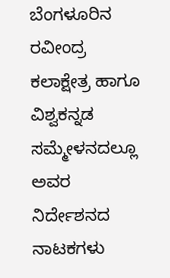ಬೆಂಗಳೂರಿನ ರವೀಂದ್ರ ಕಲಾಕ್ಷೇತ್ರ ಹಾಗೂ ವಿಶ್ವಕನ್ನಡ ಸಮ್ಮೇಳನದಲ್ಲೂ ಅವರ ನಿರ್ದೇಶನದ ನಾಟಕಗಳು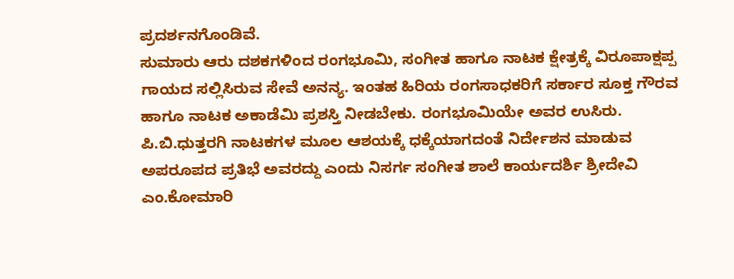ಪ್ರದರ್ಶನಗೊಂಡಿವೆ.
ಸುಮಾರು ಆರು ದಶಕಗಳಿಂದ ರಂಗಭೂಮಿ, ಸಂಗೀತ ಹಾಗೂ ನಾಟಕ ಕ್ಷೇತ್ರಕ್ಕೆ ವಿರೂಪಾಕ್ಷಪ್ಪ ಗಾಯದ ಸಲ್ಲಿಸಿರುವ ಸೇವೆ ಅನನ್ಯ. ಇಂತಹ ಹಿರಿಯ ರಂಗಸಾಧಕರಿಗೆ ಸರ್ಕಾರ ಸೂಕ್ತ ಗೌರವ ಹಾಗೂ ನಾಟಕ ಅಕಾಡೆಮಿ ಪ್ರಶಸ್ತಿ ನೀಡಬೇಕು. ರಂಗಭೂಮಿಯೇ ಅವರ ಉಸಿರು. ಪಿ.ಬಿ.ಧುತ್ತರಗಿ ನಾಟಕಗಳ ಮೂಲ ಆಶಯಕ್ಕೆ ಧಕ್ಕೆಯಾಗದಂತೆ ನಿರ್ದೇಶನ ಮಾಡುವ ಅಪರೂಪದ ಪ್ರತಿಭೆ ಅವರದ್ದು ಎಂದು ನಿಸರ್ಗ ಸಂಗೀತ ಶಾಲೆ ಕಾರ್ಯದರ್ಶಿ ಶ್ರೀದೇವಿ ಎಂ.ಕೋಮಾರಿ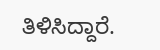ತಿಳಿಸಿದ್ದಾರೆ.